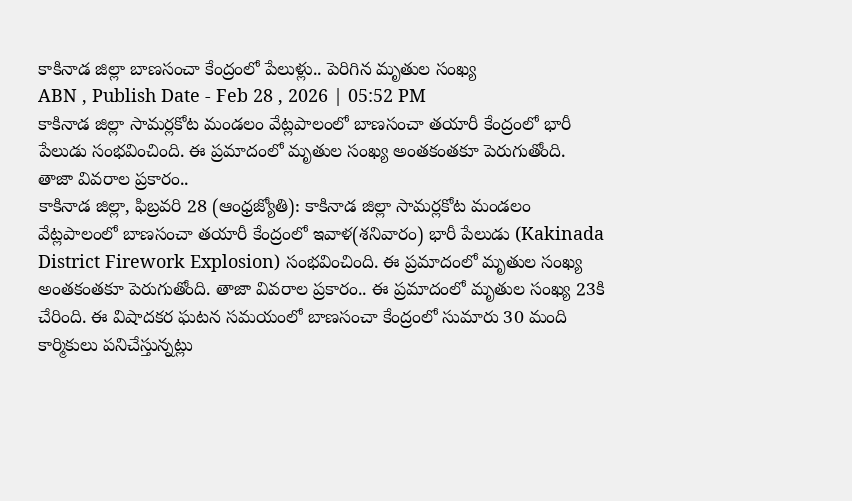కాకినాడ జిల్లా బాణసంచా కేంద్రంలో పేలుళ్లు.. పెరిగిన మృతుల సంఖ్య
ABN , Publish Date - Feb 28 , 2026 | 05:52 PM
కాకినాడ జిల్లా సామర్లకోట మండలం వేట్లపాలంలో బాణసంచా తయారీ కేంద్రంలో భారీ పేలుడు సంభవించింది. ఈ ప్రమాదంలో మృతుల సంఖ్య అంతకంతకూ పెరుగుతోంది. తాజా వివరాల ప్రకారం..
కాకినాడ జిల్లా, ఫిబ్రవరి 28 (ఆంధ్రజ్యోతి): కాకినాడ జిల్లా సామర్లకోట మండలం వేట్లపాలంలో బాణసంచా తయారీ కేంద్రంలో ఇవాళ(శనివారం) భారీ పేలుడు (Kakinada District Firework Explosion) సంభవించింది. ఈ ప్రమాదంలో మృతుల సంఖ్య అంతకంతకూ పెరుగుతోంది. తాజా వివరాల ప్రకారం.. ఈ ప్రమాదంలో మృతుల సంఖ్య 23కి చేరింది. ఈ విషాదకర ఘటన సమయంలో బాణసంచా కేంద్రంలో సుమారు 30 మంది కార్మికులు పనిచేస్తున్నట్లు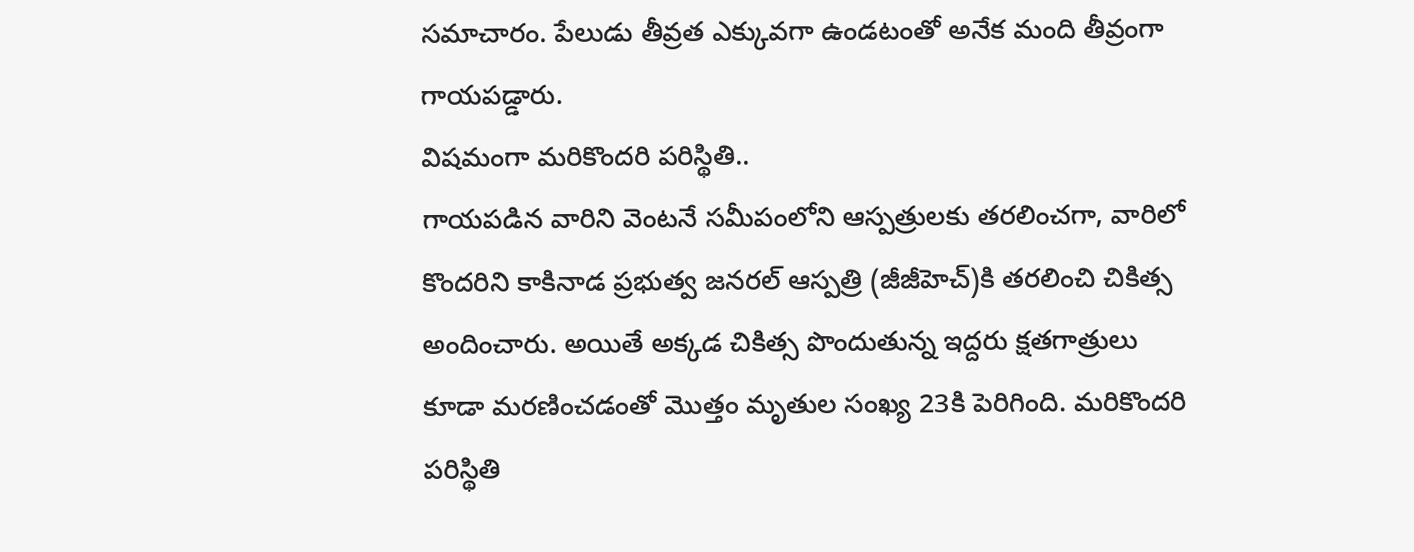సమాచారం. పేలుడు తీవ్రత ఎక్కువగా ఉండటంతో అనేక మంది తీవ్రంగా గాయపడ్డారు.
విషమంగా మరికొందరి పరిస్థితి..
గాయపడిన వారిని వెంటనే సమీపంలోని ఆస్పత్రులకు తరలించగా, వారిలో కొందరిని కాకినాడ ప్రభుత్వ జనరల్ ఆస్పత్రి (జీజీహెచ్)కి తరలించి చికిత్స అందించారు. అయితే అక్కడ చికిత్స పొందుతున్న ఇద్దరు క్షతగాత్రులు కూడా మరణించడంతో మొత్తం మృతుల సంఖ్య 23కి పెరిగింది. మరికొందరి పరిస్థితి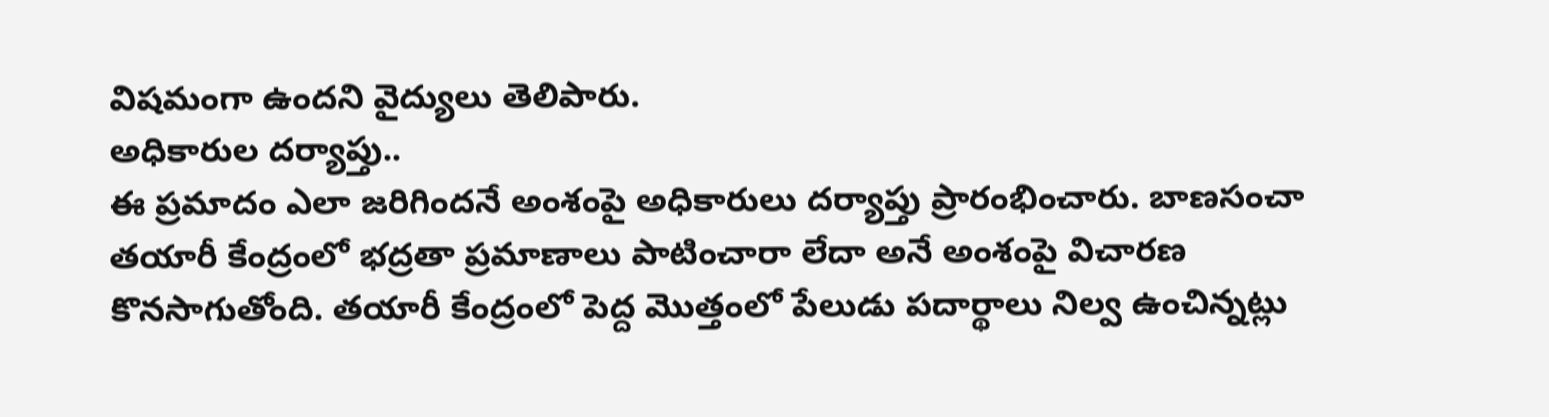విషమంగా ఉందని వైద్యులు తెలిపారు.
అధికారుల దర్యాప్తు..
ఈ ప్రమాదం ఎలా జరిగిందనే అంశంపై అధికారులు దర్యాప్తు ప్రారంభించారు. బాణసంచా తయారీ కేంద్రంలో భద్రతా ప్రమాణాలు పాటించారా లేదా అనే అంశంపై విచారణ కొనసాగుతోంది. తయారీ కేంద్రంలో పెద్ద మొత్తంలో పేలుడు పదార్థాలు నిల్వ ఉంచిన్నట్లు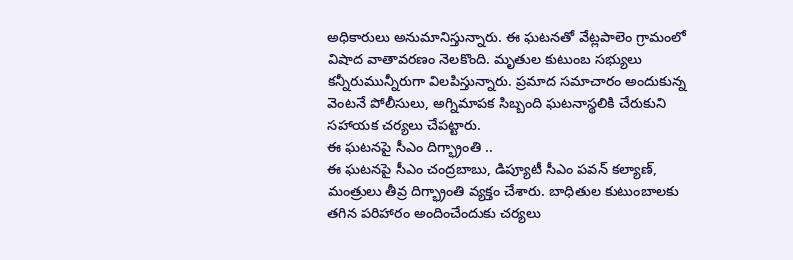అధికారులు అనుమానిస్తున్నారు. ఈ ఘటనతో వేట్లపాలెం గ్రామంలో విషాద వాతావరణం నెలకొంది. మృతుల కుటుంబ సభ్యులు కన్నీరుమున్నీరుగా విలపిస్తున్నారు. ప్రమాద సమాచారం అందుకున్న వెంటనే పోలీసులు, అగ్నిమాపక సిబ్బంది ఘటనాస్థలికి చేరుకుని సహాయక చర్యలు చేపట్టారు.
ఈ ఘటనపై సీఎం దిగ్భ్రాంతి ..
ఈ ఘటనపై సీఎం చంద్రబాబు, డిప్యూటీ సీఎం పవన్ కల్యాణ్, మంత్రులు తీవ్ర దిగ్భ్రాంతి వ్యక్తం చేశారు. బాధితుల కుటుంబాలకు తగిన పరిహారం అందించేందుకు చర్యలు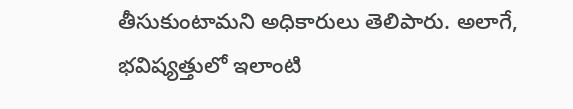తీసుకుంటామని అధికారులు తెలిపారు. అలాగే, భవిష్యత్తులో ఇలాంటి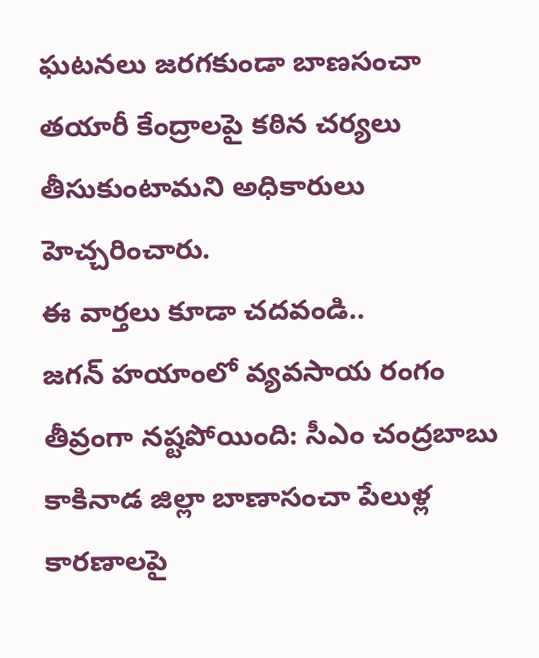ఘటనలు జరగకుండా బాణసంచా తయారీ కేంద్రాలపై కఠిన చర్యలు తీసుకుంటామని అధికారులు హెచ్చరించారు.
ఈ వార్తలు కూడా చదవండి..
జగన్ హయాంలో వ్యవసాయ రంగం తీవ్రంగా నష్టపోయింది: సీఎం చంద్రబాబు
కాకినాడ జిల్లా బాణాసంచా పేలుళ్ల కారణాలపై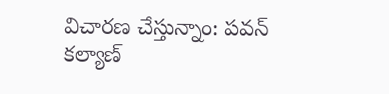విచారణ చేస్తున్నాం: పవన్ కల్యాణ్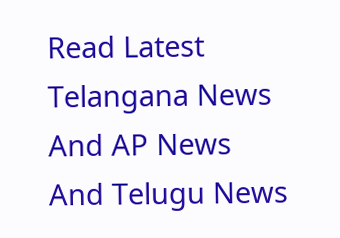Read Latest Telangana News And AP News And Telugu News